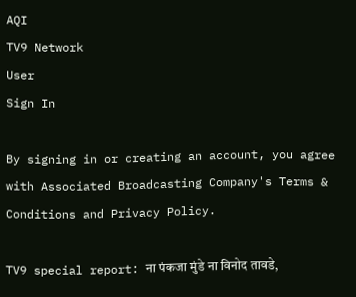AQI
TV9 Network
User
Sign In

By signing in or creating an account, you agree with Associated Broadcasting Company's Terms & Conditions and Privacy Policy.

TV9 special report: ना पंकजा मुंडे ना विनोद तावडे,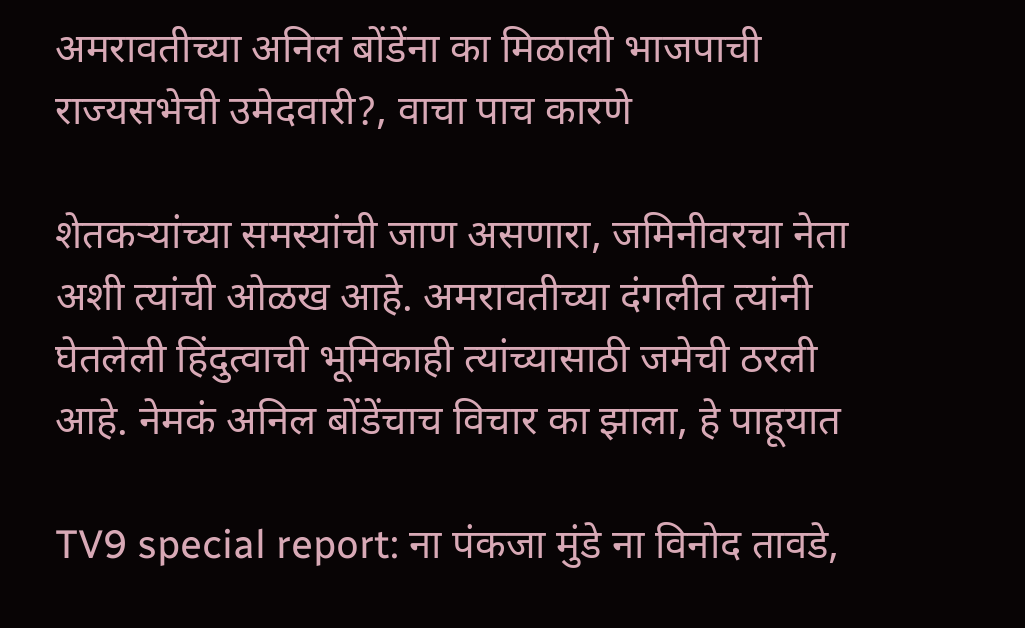अमरावतीच्या अनिल बोंडेंना का मिळाली भाजपाची राज्यसभेची उमेदवारी?, वाचा पाच कारणे

शेतकऱ्यांच्या समस्यांची जाण असणारा, जमिनीवरचा नेता अशी त्यांची ओळख आहे. अमरावतीच्या दंगलीत त्यांनी घेतलेली हिंदुत्वाची भूमिकाही त्यांच्यासाठी जमेची ठरली आहे. नेमकं अनिल बोंडेंचाच विचार का झाला, हे पाहूयात

TV9 special report: ना पंकजा मुंडे ना विनोद तावडे,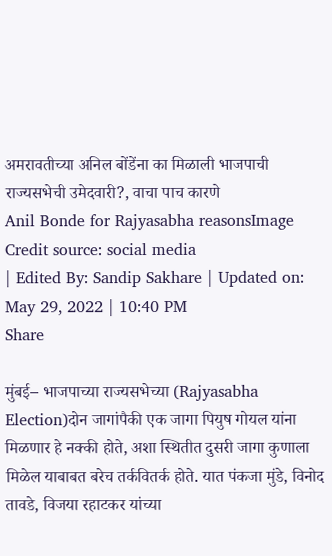अमरावतीच्या अनिल बोंडेंना का मिळाली भाजपाची राज्यसभेची उमेदवारी?, वाचा पाच कारणे
Anil Bonde for Rajyasabha reasonsImage Credit source: social media
| Edited By: Sandip Sakhare | Updated on: May 29, 2022 | 10:40 PM
Share

मुंबई– भाजपाच्या राज्यसभेच्या (Rajyasabha Election)दोन जागांपैकी एक जागा पियुष गोयल यांना मिळणार हे नक्की होते, अशा स्थितीत दुसरी जागा कुणाला मिळेल याबाबत बरेच तर्कवितर्क होते. यात पंकजा मुंडे, विनोद तावडे, विजया रहाटकर यांच्या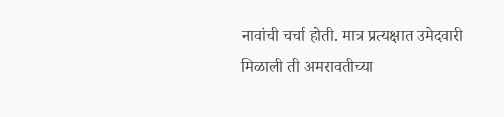नावांची चर्चा होती. मात्र प्रत्यक्षात उमेदवारी मिळाली ती अमरावतीच्या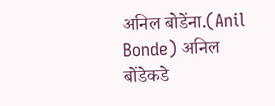अनिल बोडेंना.(Anil Bonde) अनिल बोंडेकडे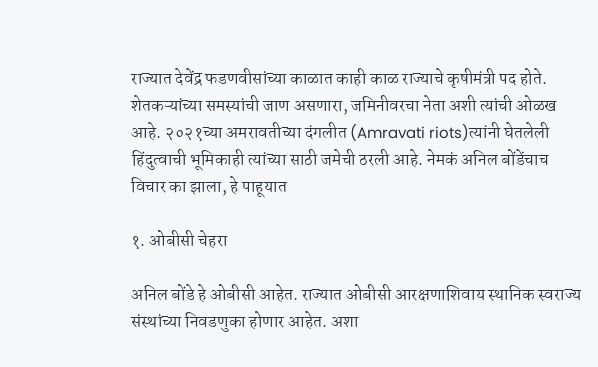राज्यात देवेंद्र फडणवीसांच्या काळात काही काळ राज्याचे कृषीमंत्री पद होते. शेतकऱ्यांच्या समस्यांची जाण असणारा, जमिनीवरचा नेता अशी त्यांची ओळख आहे. २०२१च्या अमरावतीच्या दंगलीत (Amravati riots)त्यांनी घेतलेली हिंदुत्वाची भूमिकाही त्यांच्या साठी जमेची ठरली आहे. नेमकं अनिल बोंडेंचाच विचार का झाला, हे पाहूयात

१. ओबीसी चेहरा

अनिल बोंडे हे ओबीसी आहेत. राज्यात ओबीसी आरक्षणाशिवाय स्थानिक स्वराज्य संस्थांच्या निवडणुका होणार आहेत. अशा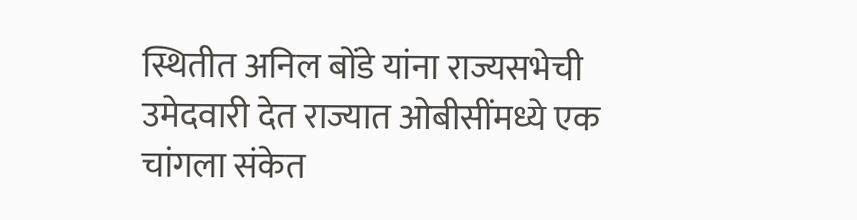स्थितीत अनिल बोंडे यांना राज्यसभेची उमेदवारी देत राज्यात ओबीसींमध्ये एक चांगला संकेत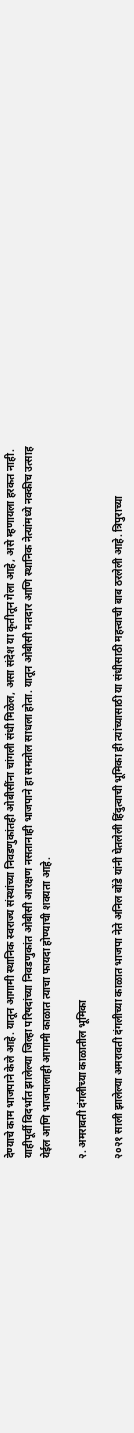देण्याचे काम भाजपाने केले आहे. यातून आगामी स्थानिक स्वराज्य संस्थांच्या निवडणुकांतही ओबीसींना चांगली संधी मिळेल, असा संदेश या कृतीतून गेला आहे, असे म्हणायला हरकत नाही. याहीपूर्वी विदर्भात झालेल्या जिल्हा परिषदांच्या निवडणुकांत ओबीसी आरक्षण नसतानाही भाजपाने हा समतोल साधला होता. यातून ओबीसी मतदार आणि स्थानिक नेत्यांमध्ये नक्कीच उत्साह येईल आणि भाजपालाही आगामी काळात त्याचा फायदा होण्याची शक्यता आहे.

२. अमरावती दंगलीच्या काळातील भूमिका

२०२१ साली झालेल्या अमरावती दंगलीच्या काळात भाजपा नेते अनिल बोंडे यांनी घेतलेली हिंदुत्वाची भूमिका ही त्यांच्यासाठी या संधीसाठी महत्त्वाची बाब ठरलेली आहे. त्रिपुराच्या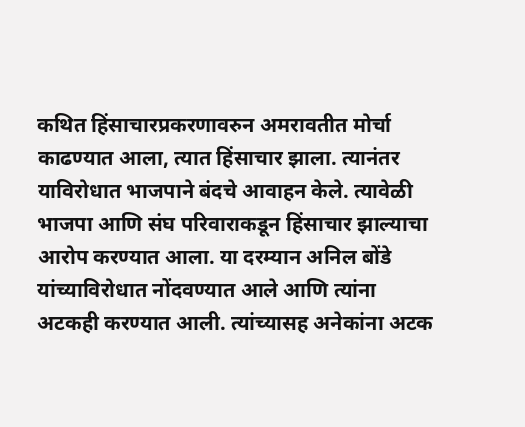कथित हिंसाचारप्रकरणावरुन अमरावतीत मोर्चा काढण्यात आला, त्यात हिंसाचार झाला. त्यानंतर याविरोधात भाजपाने बंदचे आवाहन केले. त्यावेळी भाजपा आणि संघ परिवाराकडून हिंसाचार झाल्याचा आरोप करण्यात आला. या दरम्यान अनिल बोंडे यांच्याविरोधात नोंदवण्यात आले आणि त्यांना अटकही करण्यात आली. त्यांच्यासह अनेकांना अटक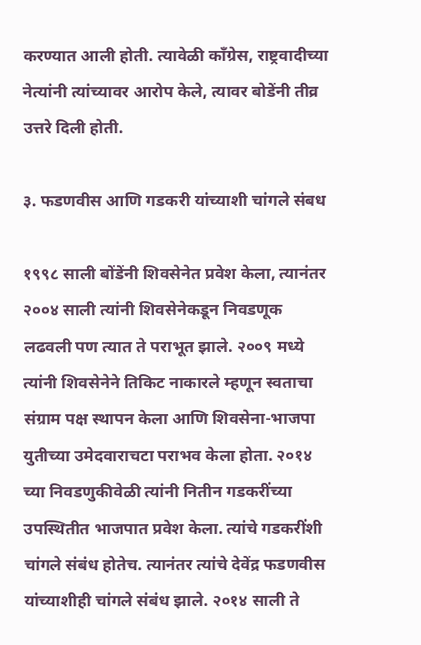करण्यात आली होती. त्यावेळी काँग्रेस, राष्ट्रवादीच्या नेत्यांनी त्यांच्यावर आरोप केले, त्यावर बोडेंनी तीव्र उत्तरे दिली होती.

३. फडणवीस आणि गडकरी यांच्याशी चांगले संबध

१९९८ साली बोंडेंनी शिवसेनेत प्रवेश केला, त्यानंतर २००४ साली त्यांनी शिवसेनेकडून निवडणूक लढवली पण त्यात ते पराभूत झाले. २००९ मध्ये त्यांनी शिवसेनेने तिकिट नाकारले म्हणून स्वताचा संग्राम पक्ष स्थापन केला आणि शिवसेना-भाजपा युतीच्या उमेदवाराचटा पराभव केला होता. २०१४ च्या निवडणुकीवेळी त्यांनी नितीन गडकरींच्या उपस्थितीत भाजपात प्रवेश केला. त्यांचे गडकरींशी चांगले संबंध होतेच. त्यानंतर त्यांचे देवेंद्र फडणवीस यांच्याशीही चांगले संबंध झाले. २०१४ साली ते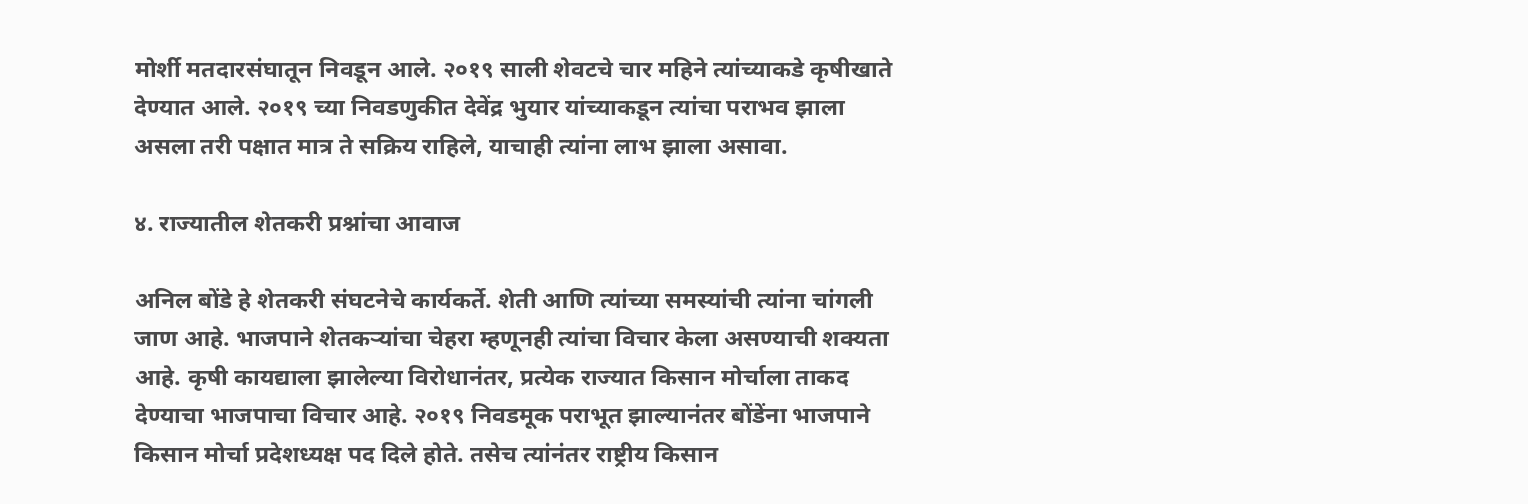मोर्शी मतदारसंघातून निवडून आले. २०१९ साली शेवटचे चार महिने त्यांच्याकडे कृषीखाते देण्यात आले. २०१९ च्या निवडणुकीत देवेंद्र भुयार यांच्याकडून त्यांचा पराभव झाला असला तरी पक्षात मात्र ते सक्रिय राहिले, याचाही त्यांना लाभ झाला असावा.

४. राज्यातील शेतकरी प्रश्नांचा आवाज

अनिल बोंडे हे शेतकरी संघटनेचे कार्यकर्ते. शेती आणि त्यांच्या समस्यांची त्यांना चांगली जाण आहे. भाजपाने शेतकऱ्यांचा चेहरा म्हणूनही त्यांचा विचार केला असण्याची शक्यता आहे. कृषी कायद्याला झालेल्या विरोधानंतर, प्रत्येक राज्यात किसान मोर्चाला ताकद देण्याचा भाजपाचा विचार आहे. २०१९ निवडमूक पराभूत झाल्यानंतर बोंडेंना भाजपाने किसान मोर्चा प्रदेशध्यक्ष पद दिले होते. तसेच त्यांनंतर राष्ट्रीय किसान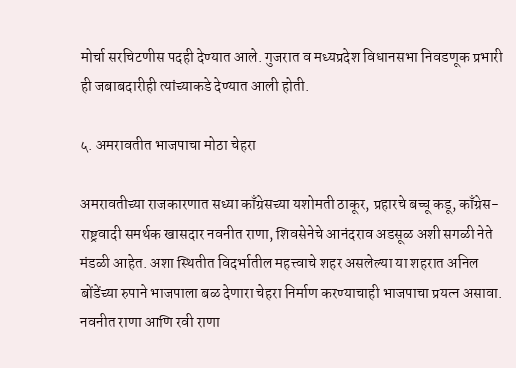मोर्चा सरचिटणीस पदही देण्यात आले. गुजरात व मध्यप्रदेश विधानसभा निवडणूक प्रभारी ही जबाबदारीही त्यांच्याकडे देण्यात आली होती.

५. अमरावतीत भाजपाचा मोठा चेहरा

अमरावतीच्या राजकारणात सध्या काँग्रेसच्या यशोमती ठाकूर, प्रहारचे बच्चू कडू, काँग्रेस-राष्ट्रवादी समर्थक खासदार नवनीत राणा, शिवसेनेचे आनंदराव अडसूळ अशी सगळी नेते मंडळी आहेत. अशा स्थितीत विदर्भातील महत्त्वाचे शहर असलेल्या या शहरात अनिल बोंडेंच्या रुपाने भाजपाला बळ देणारा चेहरा निर्माण करण्याचाही भाजपाचा प्रयत्न असावा. नवनीत राणा आणि रवी राणा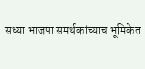सध्या भाजपा समर्थकांच्याच भूमिकेत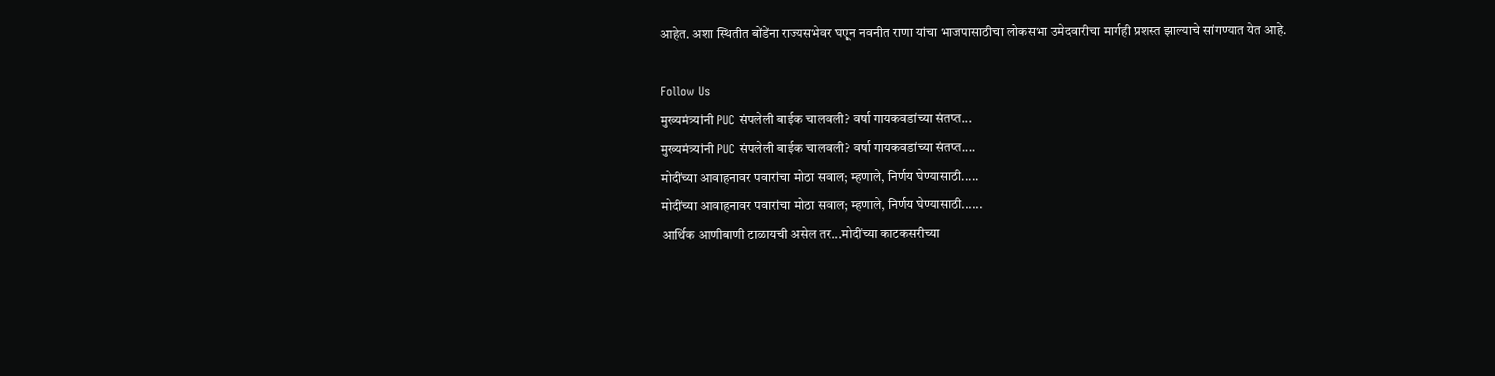आहेत. अशा स्थितीत बोंडेंना राज्यसभेवर घएून नवनीत राणा यांचा भाजपासाठीचा लोकसभा उमेदवारीचा मार्गही प्रशस्त झाल्याचे सांगण्यात येत आहे.

Follow Us
मुख्यमंत्र्यांनी PUC संपलेली बाईक चालवली? वर्षा गायकवडांच्या संतप्त...
मुख्यमंत्र्यांनी PUC संपलेली बाईक चालवली? वर्षा गायकवडांच्या संतप्त....
मोदींच्या आवाहनावर पवारांचा मोठा सवाल; म्हणाले, निर्णय घेण्यासाठी.....
मोदींच्या आवाहनावर पवारांचा मोठा सवाल; म्हणाले, निर्णय घेण्यासाठी......
आर्थिक आणीबाणी टाळायची असेल तर...मोदींच्या काटकसरीच्या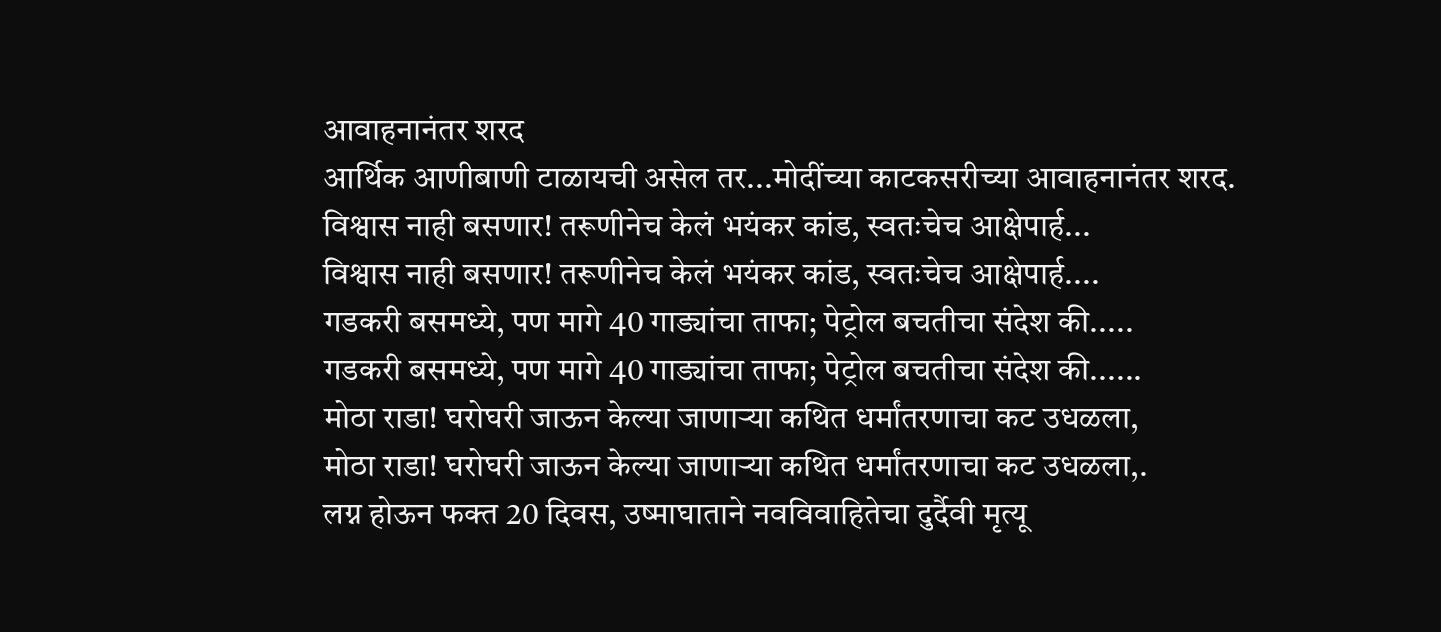आवाहनानंतर शरद
आर्थिक आणीबाणी टाळायची असेल तर...मोदींच्या काटकसरीच्या आवाहनानंतर शरद.
विश्वास नाही बसणार! तरूणीनेच केलं भयंकर कांड, स्वतःचेच आक्षेपार्ह...
विश्वास नाही बसणार! तरूणीनेच केलं भयंकर कांड, स्वतःचेच आक्षेपार्ह....
गडकरी बसमध्ये, पण मागे 40 गाड्यांचा ताफा; पेट्रोल बचतीचा संदेश की.....
गडकरी बसमध्ये, पण मागे 40 गाड्यांचा ताफा; पेट्रोल बचतीचा संदेश की......
मोठा राडा! घरोघरी जाऊन केल्या जाणाऱ्या कथित धर्मांतरणाचा कट उधळला,
मोठा राडा! घरोघरी जाऊन केल्या जाणाऱ्या कथित धर्मांतरणाचा कट उधळला,.
लग्न होऊन फक्त 20 दिवस, उष्माघाताने नवविवाहितेचा दुर्दैवी मृत्यू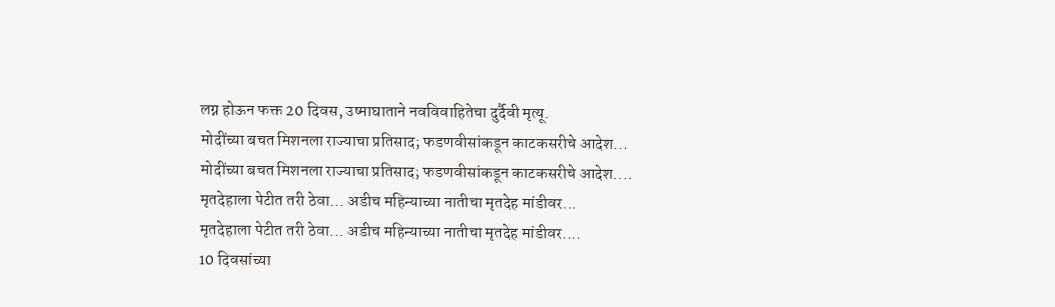लग्न होऊन फक्त 20 दिवस, उष्माघाताने नवविवाहितेचा दुर्दैवी मृत्यू.
मोदींच्या बचत मिशनला राज्याचा प्रतिसाद; फडणवीसांकडून काटकसरीचे आदेश...
मोदींच्या बचत मिशनला राज्याचा प्रतिसाद; फडणवीसांकडून काटकसरीचे आदेश....
मृतदेहाला पेटीत तरी ठेवा... अडीच महिन्याच्या नातीचा मृतदेह मांडीवर...
मृतदेहाला पेटीत तरी ठेवा... अडीच महिन्याच्या नातीचा मृतदेह मांडीवर....
10 दिवसांच्या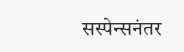सस्पेन्सनंतर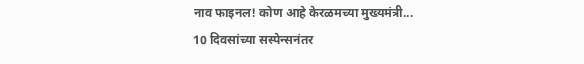नाव फाइनल! कोण आहे केरळमच्या मुख्यमंत्री...
10 दिवसांच्या सस्पेन्सनंतर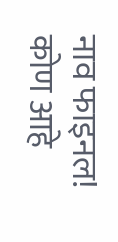नाव फाइनल! कोण आहे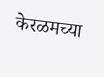केरळमच्या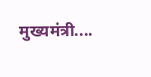मुख्यमंत्री....